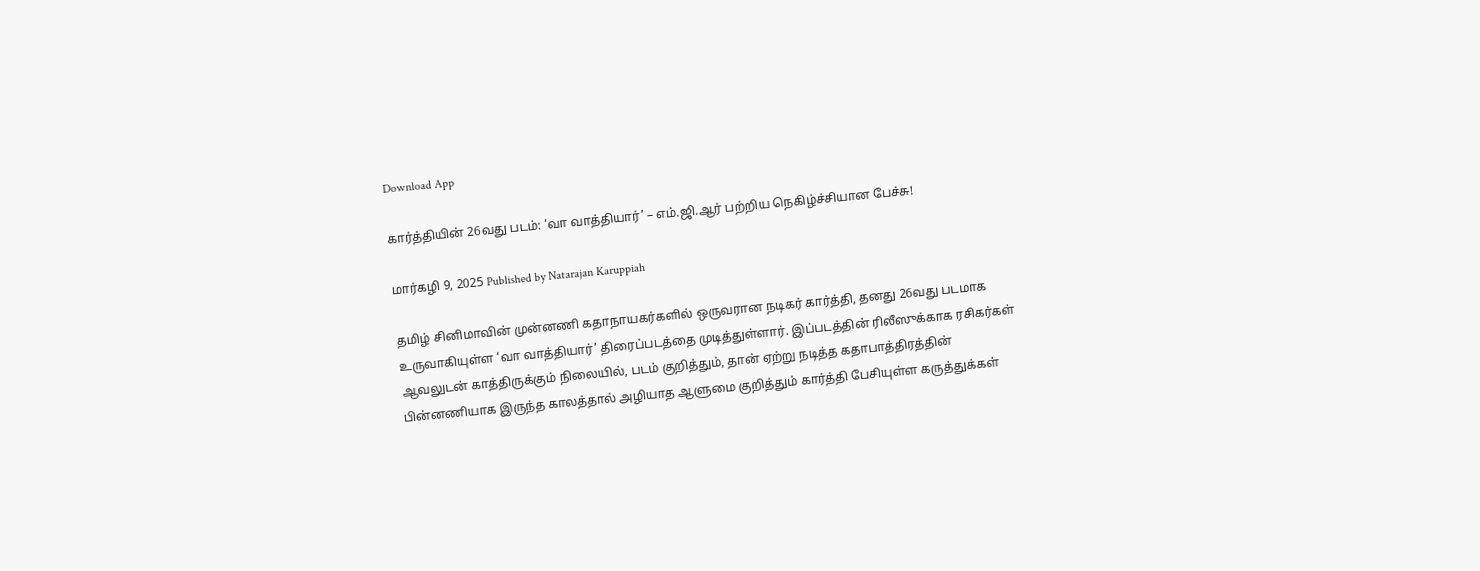Download App

கார்த்தியின் 26வது படம்: ‘வா வாத்தியார்’ – எம்.ஜி.ஆர் பற்றிய நெகிழ்ச்சியான பேச்சு!

மார்கழி 9, 2025 Published by Natarajan Karuppiah

தமிழ் சினிமாவின் முன்னணி கதாநாயகர்களில் ஒருவரான நடிகர் கார்த்தி, தனது 26வது படமாக உருவாகியுள்ள ‘வா வாத்தியார்’ திரைப்படத்தை முடித்துள்ளார். இப்படத்தின் ரிலீஸுக்காக ரசிகர்கள் ஆவலுடன் காத்திருக்கும் நிலையில், படம் குறித்தும், தான் ஏற்று நடித்த கதாபாத்திரத்தின் பின்னணியாக இருந்த காலத்தால் அழியாத ஆளுமை குறித்தும் கார்த்தி பேசியுள்ள கருத்துக்கள்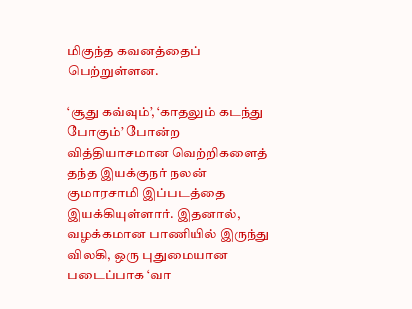மிகுந்த கவனத்தைப் பெற்றுள்ளன.

‘சூது கவ்வும்’, ‘காதலும் கடந்து போகும்’ போன்ற வித்தியாசமான வெற்றிகளைத் தந்த இயக்குநர் நலன் குமாரசாமி இப்படத்தை இயக்கியுள்ளார். இதனால், வழக்கமான பாணியில் இருந்து விலகி, ஒரு புதுமையான படைப்பாக ‘வா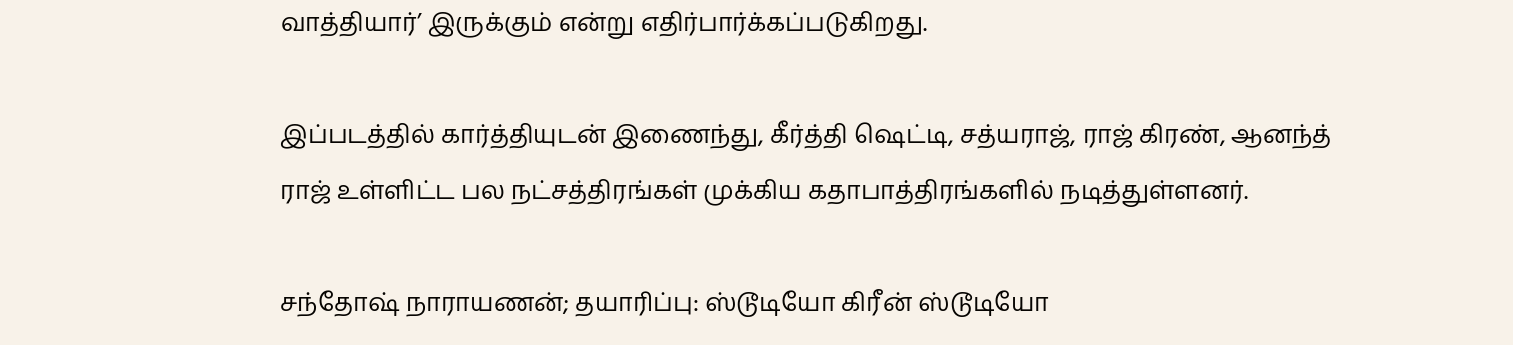வாத்தியார்’ இருக்கும் என்று எதிர்பார்க்கப்படுகிறது.

இப்படத்தில் கார்த்தியுடன் இணைந்து, கீர்த்தி ஷெட்டி, சத்யராஜ், ராஜ் கிரண், ஆனந்த் ராஜ் உள்ளிட்ட பல நட்சத்திரங்கள் முக்கிய கதாபாத்திரங்களில் நடித்துள்ளனர்.

சந்தோஷ் நாராயணன்; தயாரிப்பு: ஸ்டூடியோ கிரீன் ஸ்டூடியோ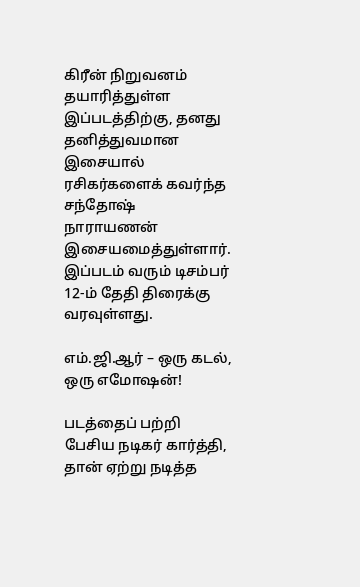கிரீன் நிறுவனம் தயாரித்துள்ள இப்படத்திற்கு, தனது தனித்துவமான இசையால் ரசிகர்களைக் கவர்ந்த சந்தோஷ் நாராயணன் இசையமைத்துள்ளார். இப்படம் வரும் டிசம்பர் 12-ம் தேதி திரைக்கு வரவுள்ளது.

எம்.ஜி.ஆர் – ஒரு கடல், ஒரு எமோஷன்!

படத்தைப் பற்றி பேசிய நடிகர் கார்த்தி, தான் ஏற்று நடித்த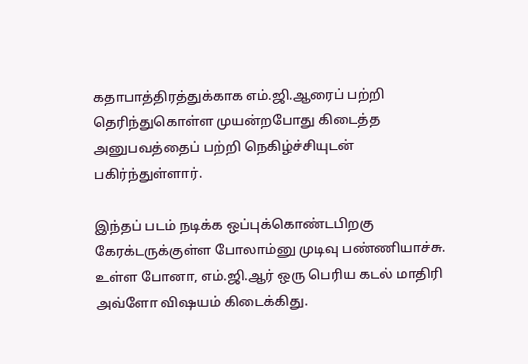கதாபாத்திரத்துக்காக எம்.ஜி.ஆரைப் பற்றி தெரிந்துகொள்ள முயன்றபோது கிடைத்த அனுபவத்தைப் பற்றி நெகிழ்ச்சியுடன் பகிர்ந்துள்ளார்.

இந்தப் படம் நடிக்க ஒப்புக்கொண்டபிறகு கேரக்டருக்குள்ள போலாம்னு முடிவு பண்ணியாச்சு. உள்ள போனா, எம்.ஜி.ஆர் ஒரு பெரிய கடல் மாதிரி அவ்ளோ விஷயம் கிடைக்கிது.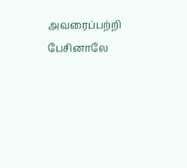அவரைப்பற்றி பேசினாலே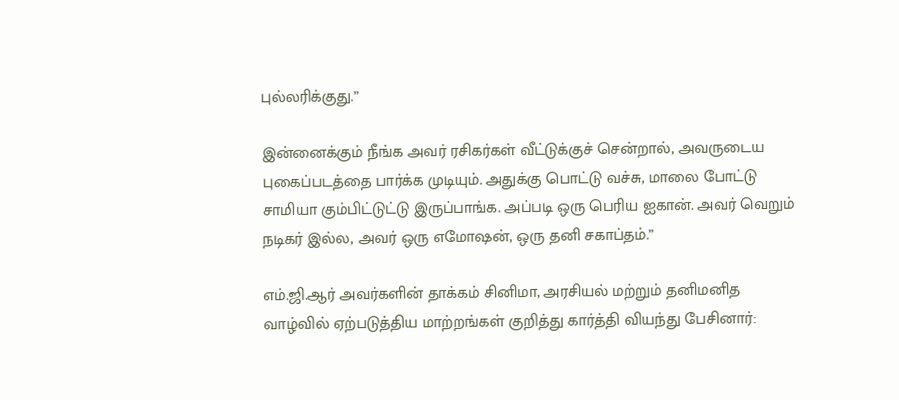புல்லரிக்குது.”

இன்னைக்கும் நீங்க அவர் ரசிகர்கள் வீட்டுக்குச் சென்றால், அவருடைய புகைப்படத்தை பார்க்க முடியும். அதுக்கு பொட்டு வச்சு, மாலை போட்டு சாமியா கும்பிட்டுட்டு இருப்பாங்க. அப்படி ஒரு பெரிய ஐகான். அவர் வெறும் நடிகர் இல்ல, அவர் ஒரு எமோஷன், ஒரு தனி சகாப்தம்.”

எம்.ஜி.ஆர் அவர்களின் தாக்கம் சினிமா, அரசியல் மற்றும் தனிமனித வாழ்வில் ஏற்படுத்திய மாற்றங்கள் குறித்து கார்த்தி வியந்து பேசினார்: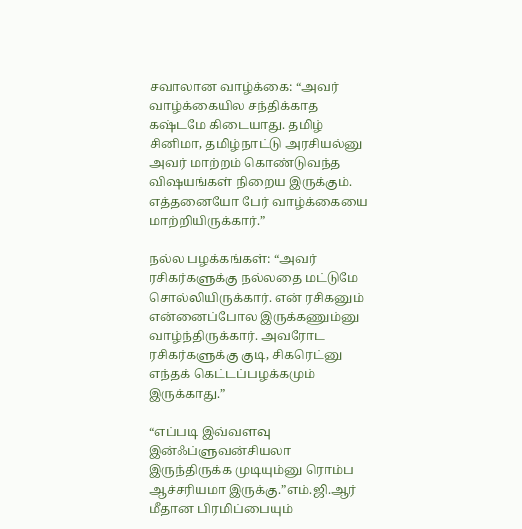சவாலான வாழ்க்கை: “அவர் வாழ்க்கையில சந்திக்காத கஷ்டமே கிடையாது. தமிழ் சினிமா, தமிழ்நாட்டு அரசியல்னு அவர் மாற்றம் கொண்டுவந்த விஷயங்கள் நிறைய இருக்கும். எத்தனையோ பேர் வாழ்க்கையை மாற்றியிருக்கார்.”

நல்ல பழக்கங்கள்: “அவர் ரசிகர்களுக்கு நல்லதை மட்டுமே சொல்லியிருக்கார். என் ரசிகனும் என்னைப்போல இருக்கணும்னு வாழ்ந்திருக்கார். அவரோட ரசிகர்களுக்கு குடி, சிகரெட்னு எந்தக் கெட்டப்பழக்கமும் இருக்காது.”

“எப்படி இவ்வளவு இன்ஃப்ளுவன்சியலா இருந்திருக்க முடியும்னு ரொம்ப ஆச்சரியமா இருக்கு.”எம்.ஜி.ஆர் மீதான பிரமிப்பையும்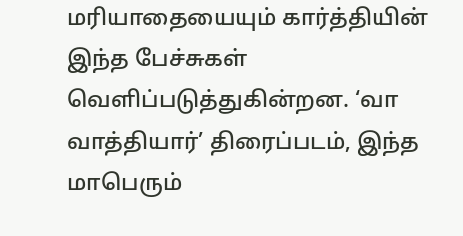மரியாதையையும் கார்த்தியின் இந்த பேச்சுகள் வெளிப்படுத்துகின்றன. ‘வா வாத்தியார்’ திரைப்படம், இந்த மாபெரும்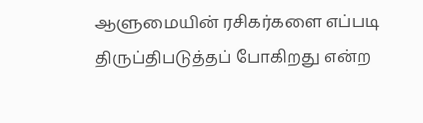ஆளுமையின் ரசிகர்களை எப்படி திருப்திபடுத்தப் போகிறது என்ற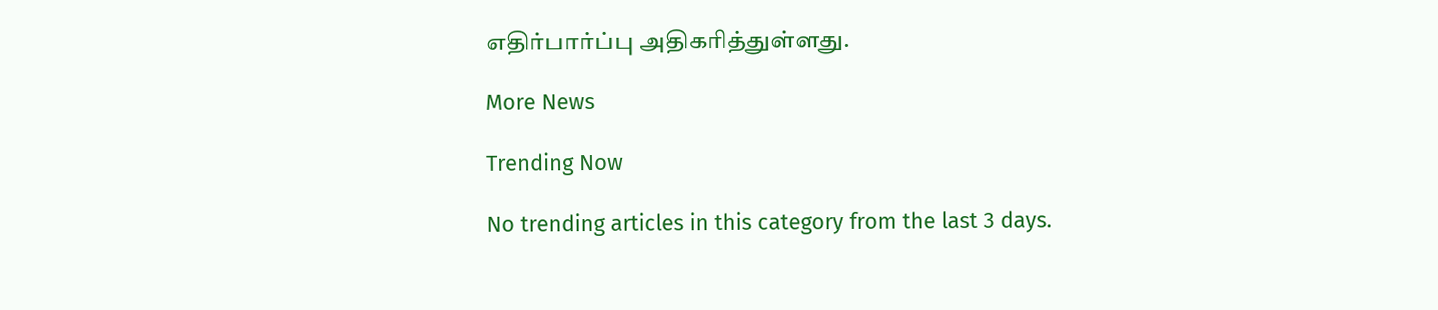எதிர்பார்ப்பு அதிகரித்துள்ளது.

More News

Trending Now

No trending articles in this category from the last 3 days.